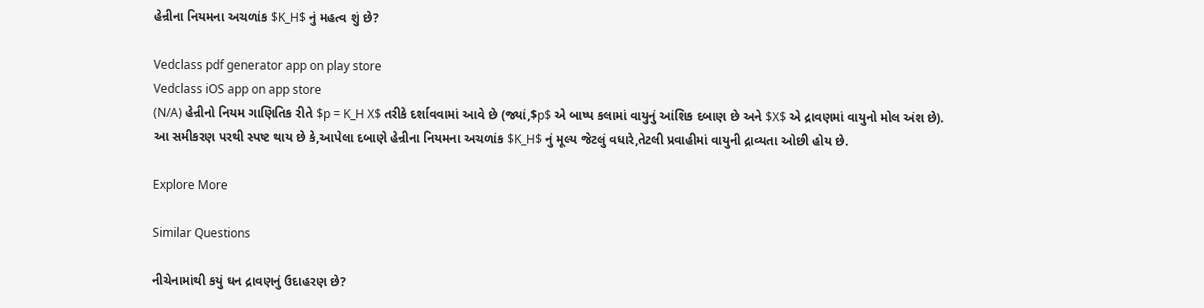હેન્રીના નિયમના અચળાંક $K_H$ નું મહત્વ શું છે?

Vedclass pdf generator app on play store
Vedclass iOS app on app store
(N/A) હેન્રીનો નિયમ ગાણિતિક રીતે $p = K_H X$ તરીકે દર્શાવવામાં આવે છે (જ્યાં,$p$ એ બાષ્પ કલામાં વાયુનું આંશિક દબાણ છે અને $X$ એ દ્રાવણમાં વાયુનો મોલ અંશ છે).
આ સમીકરણ પરથી સ્પષ્ટ થાય છે કે,આપેલા દબાણે હેન્રીના નિયમના અચળાંક $K_H$ નું મૂલ્ય જેટલું વધારે,તેટલી પ્રવાહીમાં વાયુની દ્રાવ્યતા ઓછી હોય છે.

Explore More

Similar Questions

નીચેનામાંથી કયું ઘન દ્રાવણનું ઉદાહરણ છે?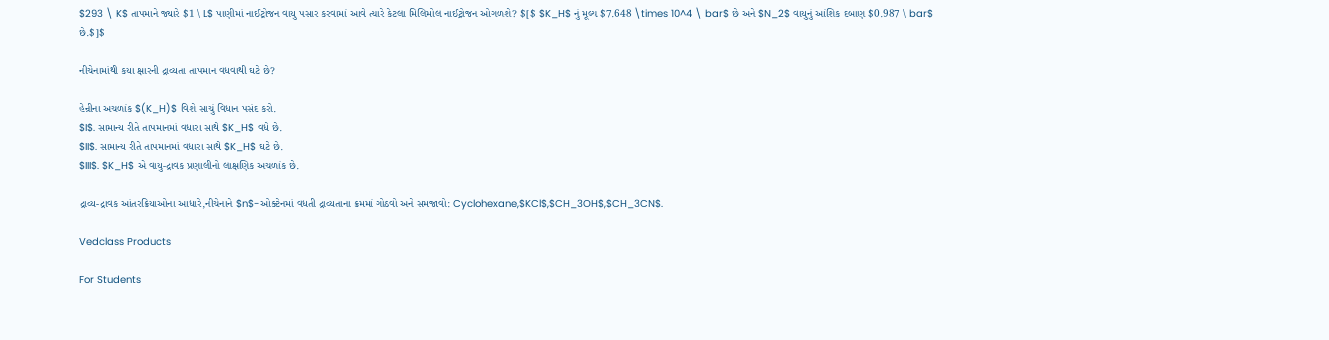$293 \ K$ તાપમાને જ્યારે $1 \ L$ પાણીમાં નાઈટ્રોજન વાયુ પસાર કરવામાં આવે ત્યારે કેટલા મિલિમોલ નાઈટ્રોજન ઓગળશે? $[$ $K_H$ નું મૂલ્ય $7.648 \times 10^4 \ bar$ છે અને $N_2$ વાયુનું આંશિક દબાણ $0.987 \ bar$ છે.$]$

નીચેનામાંથી કયા ક્ષારની દ્રાવ્યતા તાપમાન વધવાથી ઘટે છે?

હેન્રીના અચળાંક $(K_H)$ વિશે સાચું વિધાન પસંદ કરો.
$I$. સામાન્ય રીતે તાપમાનમાં વધારા સાથે $K_H$ વધે છે.
$II$. સામાન્ય રીતે તાપમાનમાં વધારા સાથે $K_H$ ઘટે છે.
$III$. $K_H$ એ વાયુ-દ્રાવક પ્રણાલીનો લાક્ષણિક અચળાંક છે.

દ્રાવ્ય-દ્રાવક આંતરક્રિયાઓના આધારે,નીચેનાને $n$-ઓક્ટેનમાં વધતી દ્રાવ્યતાના ક્રમમાં ગોઠવો અને સમજાવો: Cyclohexane,$KCl$,$CH_3OH$,$CH_3CN$.

Vedclass Products

For Students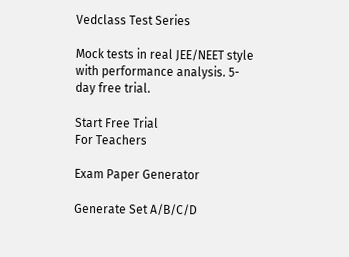Vedclass Test Series

Mock tests in real JEE/NEET style with performance analysis. 5-day free trial.

Start Free Trial
For Teachers

Exam Paper Generator

Generate Set A/B/C/D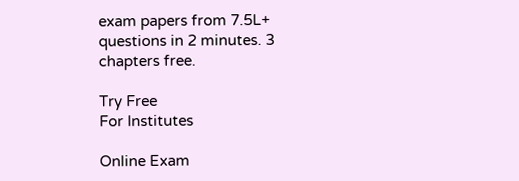exam papers from 7.5L+ questions in 2 minutes. 3 chapters free.

Try Free
For Institutes

Online Exam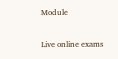Module

Live online exams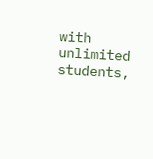with unlimited students,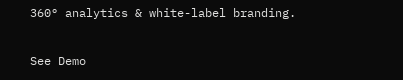360° analytics & white-label branding.

See Demo